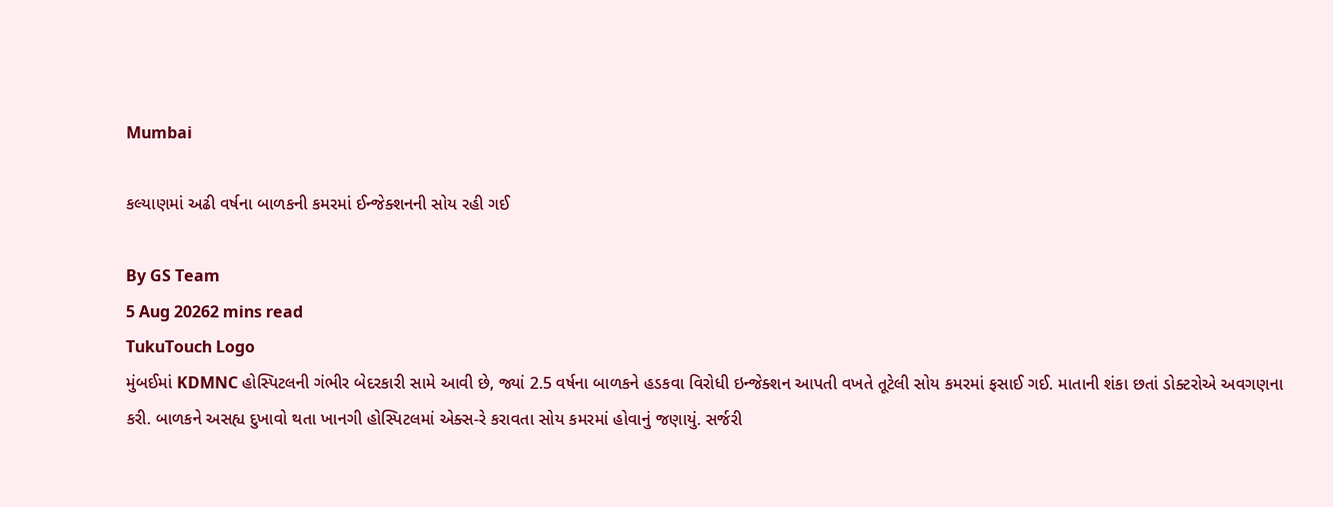Mumbai

કલ્યાણમાં અઢી વર્ષના બાળકની કમરમાં ઈન્જેક્શનની સોય રહી ગઈ

By GS Team
5 Aug 20262 mins read
TukuTouch Logo
મુંબઈમાં KDMNC હોસ્પિટલની ગંભીર બેદરકારી સામે આવી છે, જ્યાં 2.5 વર્ષના બાળકને હડકવા વિરોધી ઇન્જેક્શન આપતી વખતે તૂટેલી સોય કમરમાં ફસાઈ ગઈ. માતાની શંકા છતાં ડોક્ટરોએ અવગણના કરી. બાળકને અસહ્ય દુખાવો થતા ખાનગી હોસ્પિટલમાં એક્સ-રે કરાવતા સોય કમરમાં હોવાનું જણાયું. સર્જરી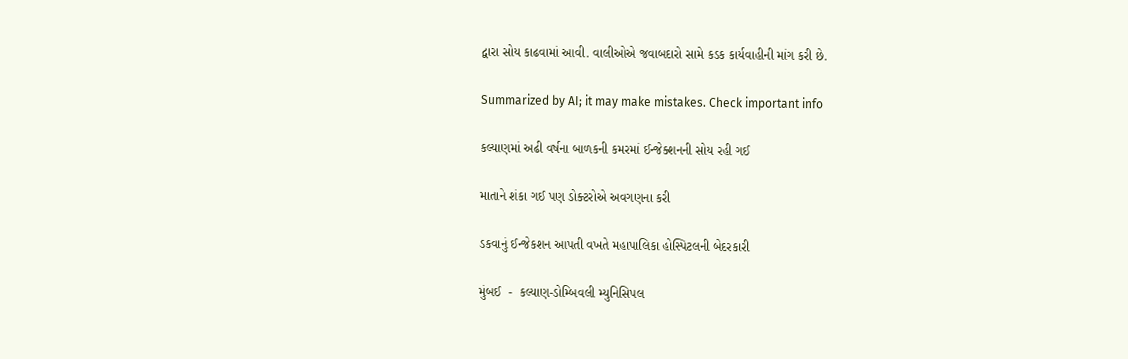દ્વારા સોય કાઢવામાં આવી. વાલીઓએ જવાબદારો સામે કડક કાર્યવાહીની માંગ કરી છે.

Summarized by AI; it may make mistakes. Check important info

કલ્યાણમાં અઢી વર્ષના બાળકની કમરમાં ઈન્જેક્શનની સોય રહી ગઈ

માતાને શંકા ગઈ પણ ડોક્ટરોએ અવગણના કરી

ડકવાનું ઈન્જેકશન આપતી વખતે મહાપાલિકા હોસ્પિટલની બેદરકારી

મુંબઈ  -  કલ્યાણ-ડોમ્બિવલી મ્યુનિસિપલ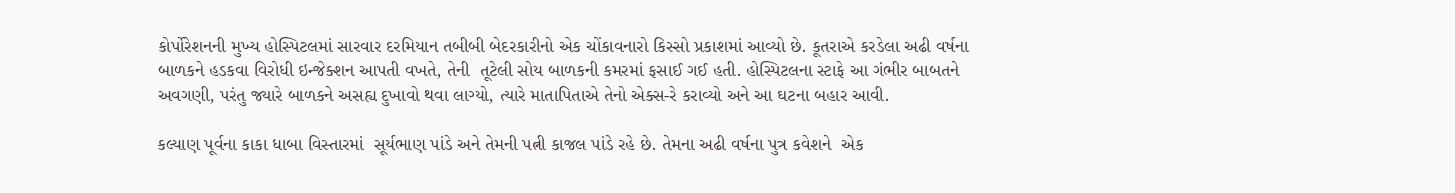કોર્પોરેશનની મુખ્ય હોસ્પિટલમાં સારવાર દરમિયાન તબીબી બેદરકારીનો એક ચોંકાવનારો કિસ્સો પ્રકાશમાં આવ્યો છે. કૂતરાએ કરડેલા અઢી વર્ષના બાળકને હડકવા વિરોધી ઇન્જેક્શન આપતી વખતે, તેની  તૂટેલી સોય બાળકની કમરમાં ફસાઈ ગઈ હતી. હોસ્પિટલના સ્ટાફે આ ગંભીર બાબતને અવગણી, પરંતુ જ્યારે બાળકને અસહ્ય દુખાવો થવા લાગ્યો, ત્યારે માતાપિતાએ તેનો એક્સ-રે કરાવ્યો અને આ ઘટના બહાર આવી.

કલ્યાણ પૂર્વના કાકા ધાબા વિસ્તારમાં  સૂર્યભાણ પાંડે અને તેમની પત્ની કાજલ પાંડે રહે છે. તેમના અઢી વર્ષના પુત્ર કવેશને  એક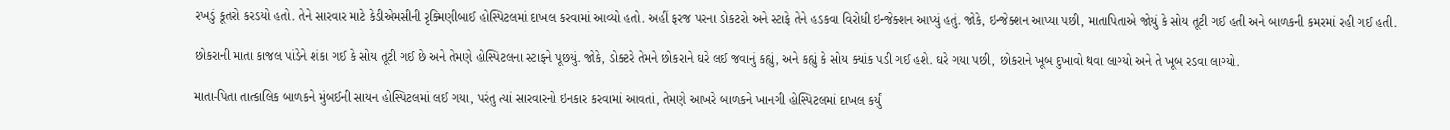રખડું કૂતરો કરડયો હતો. તેને સારવાર માટે કેડીએમસીની રૃક્મિણીબાઈ હોસ્પિટલમાં દાખલ કરવામાં આવ્યો હતો. અહીં ફરજ પરના ડોકટરો અને સ્ટાફે તેને હડકવા વિરોધી ઇન્જેક્શન આપ્યું હતું. જોકે, ઇન્જેક્શન આપ્યા પછી, માતાપિતાએ જોયું કે સોય તૂટી ગઈ હતી અને બાળકની કમરમાં રહી ગઈ હતી.

છોકરાની માતા કાજલ પાંડેને શંકા ગઈ કે સોય તૂટી ગઈ છે અને તેમણે હોસ્પિટલના સ્ટાફને પૂછયું. જોકે, ડોક્ટરે તેમને છોકરાને ઘરે લઈ જવાનું કહ્યું, અને કહ્યું કે સોય ક્યાંક પડી ગઈ હશે. ઘરે ગયા પછી, છોકરાને ખૂબ દુખાવો થવા લાગ્યો અને તે ખૂબ રડવા લાગ્યો.

માતા-પિતા તાત્કાલિક બાળકને મુંબઈની સાયન હોસ્પિટલમાં લઈ ગયા, પરંતુ ત્યાં સારવારનો ઇનકાર કરવામાં આવતાં, તેમણે આખરે બાળકને ખાનગી હોસ્પિટલમાં દાખલ કર્યું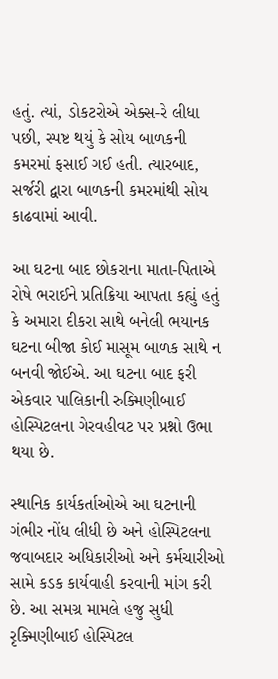હતું. ત્યાં, ડોકટરોએ એક્સ-રે લીધા પછી, સ્પષ્ટ થયું કે સોય બાળકની કમરમાં ફસાઈ ગઈ હતી. ત્યારબાદ, સર્જરી દ્વારા બાળકની કમરમાંથી સોય કાઢવામાં આવી.

આ ઘટના બાદ છોકરાના માતા-પિતાએ રોષે ભરાઈને પ્રતિક્રિયા આપતા કહ્યું હતું કે અમારા દીકરા સાથે બનેલી ભયાનક ઘટના બીજા કોઈ માસૂમ બાળક સાથે ન બનવી જોઈએ. આ ઘટના બાદ ફરી એકવાર પાલિકાની રુક્મિણીબાઈ હોસ્પિટલના ગેરવહીવટ પર પ્રશ્નો ઉભા થયા છે.

સ્થાનિક કાર્યકર્તાઓએ આ ઘટનાની ગંભીર નોંધ લીધી છે અને હોસ્પિટલના જવાબદાર અધિકારીઓ અને કર્મચારીઓ સામે કડક કાર્યવાહી કરવાની માંગ કરી છે. આ સમગ્ર મામલે હજુ સુધી રૃક્મિણીબાઈ હોસ્પિટલ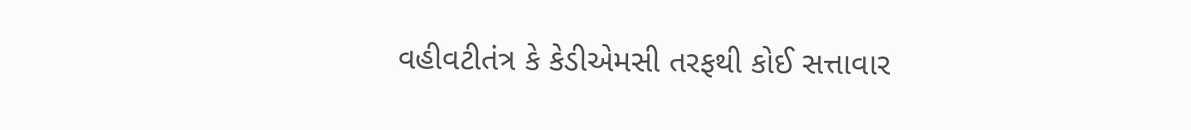વહીવટીતંત્ર કે કેડીએમસી તરફથી કોઈ સત્તાવાર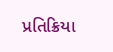પ્રતિક્રિયા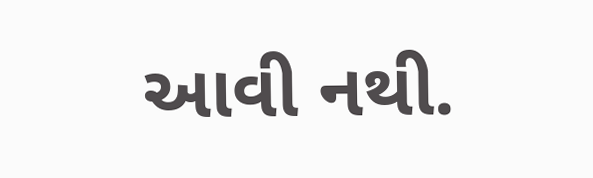આવી નથી.